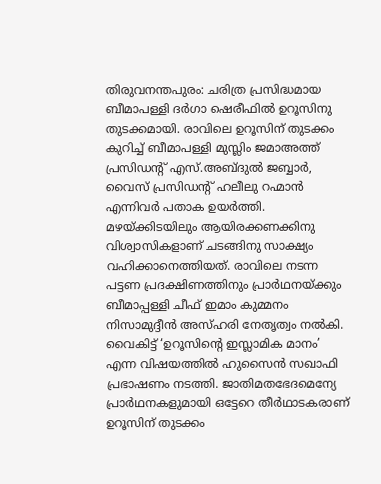തിരുവനന്തപുരം: ചരിത്ര പ്രസിദ്ധമായ ബീമാപള്ളി ദർഗാ ഷെരീഫിൽ ഉറൂസിനു തുടക്കമായി. രാവിലെ ഉറൂസിന് തുടക്കം കുറിച്ച് ബീമാപള്ളി മുസ്ലിം ജമാഅത്ത് പ്രസിഡന്റ് എസ്.അബ്ദുൽ ജബ്ബാർ, വൈസ് പ്രസിഡന്റ് ഹലീലു റഹ്മാൻ എന്നിവർ പതാക ഉയർത്തി. മഴയ്ക്കിടയിലും ആയിരക്കണക്കിനു വിശ്വാസികളാണ് ചടങ്ങിനു സാക്ഷ്യം വഹിക്കാനെത്തിയത്. രാവിലെ നടന്ന പട്ടണ പ്രദക്ഷിണത്തിനും പ്രാർഥനയ്ക്കും ബീമാപ്പള്ളി ചീഫ് ഇമാം കുമ്മനം നിസാമുദ്ദീൻ അസ്ഹരി നേതൃത്വം നൽകി. വൈകിട്ട് ‘ഉറൂസിന്റെ ഇസ്ലാമിക മാനം’ എന്ന വിഷയത്തിൽ ഹുസൈൻ സഖാഫി പ്രഭാഷണം നടത്തി. ജാതിമതഭേദമെന്യേ പ്രാർഥനകളുമായി ഒട്ടേറെ തീർഥാടകരാണ് ഉറൂസിന് തുടക്കം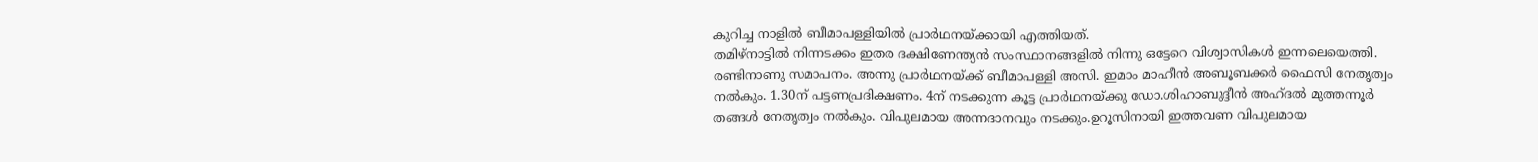കുറിച്ച നാളിൽ ബീമാപള്ളിയിൽ പ്രാർഥനയ്ക്കായി എത്തിയത്.
തമിഴ്നാട്ടിൽ നിന്നടക്കം ഇതര ദക്ഷിണേന്ത്യൻ സംസ്ഥാനങ്ങളിൽ നിന്നു ഒട്ടേറെ വിശ്വാസികൾ ഇന്നലെയെത്തി. രണ്ടിനാണു സമാപനം. അന്നു പ്രാർഥനയ്ക്ക് ബീമാപള്ളി അസി. ഇമാം മാഹീൻ അബൂബക്കർ ഫൈസി നേതൃത്വം നൽകും. 1.30ന് പട്ടണപ്രദിക്ഷണം. 4ന് നടക്കുന്ന കൂട്ട പ്രാർഥനയ്ക്കു ഡോ.ശിഹാബുദ്ദീൻ അഹ്ദൽ മുത്തന്നൂർ തങ്ങൾ നേതൃത്വം നൽകും. വിപുലമായ അന്നദാനവും നടക്കും.ഉറൂസിനായി ഇത്തവണ വിപുലമായ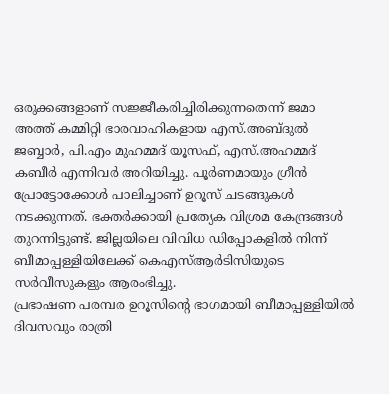ഒരുക്കങ്ങളാണ് സജ്ജീകരിച്ചിരിക്കുന്നതെന്ന് ജമാ അത്ത് കമ്മിറ്റി ഭാരവാഹികളായ എസ്.അബ്ദുൽ ജബ്ബാർ, പി.എം മുഹമ്മദ് യൂസഫ്, എസ്.അഹമ്മദ് കബീർ എന്നിവർ അറിയിച്ചു. പൂർണമായും ഗ്രീൻ പ്രോട്ടോക്കോൾ പാലിച്ചാണ് ഉറൂസ് ചടങ്ങുകൾ നടക്കുന്നത്. ഭക്തർക്കായി പ്രത്യേക വിശ്രമ കേന്ദ്രങ്ങൾ തുറന്നിട്ടുണ്ട്. ജില്ലയിലെ വിവിധ ഡിപ്പോകളിൽ നിന്ന് ബീമാപ്പള്ളിയിലേക്ക് കെഎസ്ആർടിസിയുടെ സർവീസുകളും ആരംഭിച്ചു.
പ്രഭാഷണ പരമ്പര ഉറൂസിന്റെ ഭാഗമായി ബീമാപ്പള്ളിയിൽ ദിവസവും രാത്രി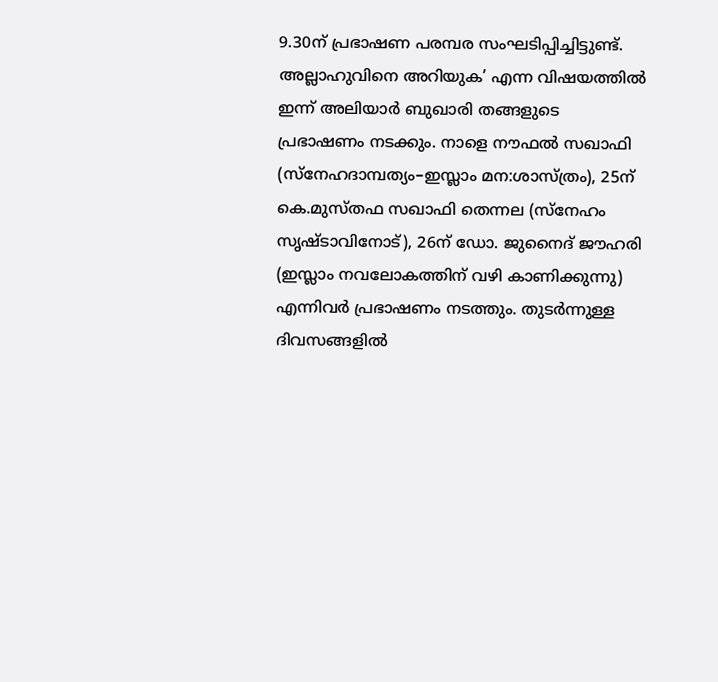9.30ന് പ്രഭാഷണ പരമ്പര സംഘടിപ്പിച്ചിട്ടുണ്ട്. അല്ലാഹുവിനെ അറിയുക’ എന്ന വിഷയത്തിൽ ഇന്ന് അലിയാർ ബുഖാരി തങ്ങളുടെ പ്രഭാഷണം നടക്കും. നാളെ നൗഫൽ സഖാഫി (സ്നേഹദാമ്പത്യം–ഇസ്ലാം മന:ശാസ്ത്രം), 25ന് കെ.മുസ്തഫ സഖാഫി തെന്നല (സ്നേഹം സൃഷ്ടാവിനോട്), 26ന് ഡോ. ജുനൈദ് ജൗഹരി (ഇസ്ലാം നവലോകത്തിന് വഴി കാണിക്കുന്നു) എന്നിവർ പ്രഭാഷണം നടത്തും. തുടർന്നുള്ള ദിവസങ്ങളിൽ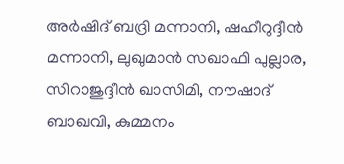അർഷിദ് ബദ്രി മന്നാനി, ഷഹീറുദ്ദീൻ മന്നാനി, ലുഖുമാൻ സഖാഫി പുല്ലാര, സിറാജുദ്ദീൻ ഖാസിമി, നൗഷാദ് ബാഖവി, കുമ്മനം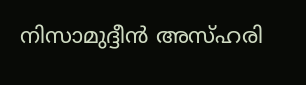നിസാമുദ്ദീൻ അസ്ഹരി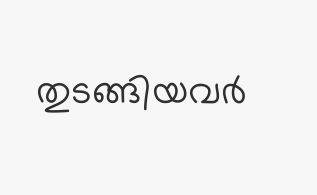തുടങ്ങിയവർ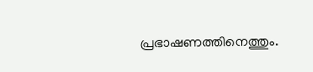പ്രഭാഷണത്തിനെത്തും.